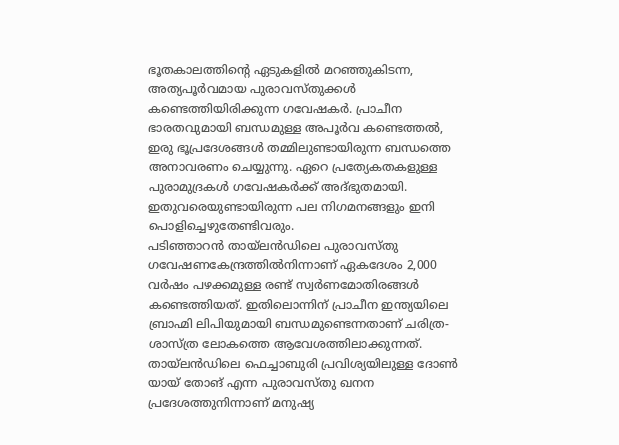ഭൂതകാലത്തിന്റെ ഏടുകളിൽ മറഞ്ഞുകിടന്ന, അത്യപൂർവമായ പുരാവസ്തുക്കൾ കണ്ടെത്തിയിരിക്കുന്ന ഗവേഷകർ. പ്രാചീന ഭാരതവുമായി ബന്ധമുള്ള അപൂർവ കണ്ടെത്തൽ, ഇരു ഭൂപ്രദേശങ്ങൾ തമ്മിലുണ്ടായിരുന്ന ബന്ധത്തെ അനാവരണം ചെയ്യുന്നു. ഏറെ പ്രത്യേകതകളുള്ള പുരാമുദ്രകൾ ഗവേഷകർക്ക് അദ്ഭുതമായി. ഇതുവരെയുണ്ടായിരുന്ന പല നിഗമനങ്ങളും ഇനി പൊളിച്ചെഴുതേണ്ടിവരും.
പടിഞ്ഞാറൻ തായ്ലൻഡിലെ പുരാവസ്തു ഗവേഷണകേന്ദ്രത്തിൽനിന്നാണ് ഏകദേശം 2,000 വർഷം പഴക്കമുള്ള രണ്ട് സ്വർണമോതിരങ്ങൾ കണ്ടെത്തിയത്. ഇതിലൊന്നിന് പ്രാചീന ഇന്ത്യയിലെ ബ്രാഹ്മി ലിപിയുമായി ബന്ധമുണ്ടെന്നതാണ് ചരിത്ര-ശാസ്ത്ര ലോകത്തെ ആവേശത്തിലാക്കുന്നത്.
തായ്ലൻഡിലെ ഫെച്ചാബുരി പ്രവിശ്യയിലുള്ള ദോൺ യായ് തോങ് എന്ന പുരാവസ്തു ഖനന പ്രദേശത്തുനിന്നാണ് മനുഷ്യ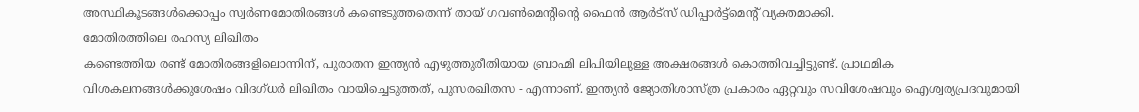അസ്ഥികൂടങ്ങൾക്കൊപ്പം സ്വർണമോതിരങ്ങൾ കണ്ടെടുത്തതെന്ന് തായ് ഗവൺമെന്റിന്റെ ഫൈൻ ആർട്സ് ഡിപ്പാർട്ട്മെന്റ് വ്യക്തമാക്കി.
മോതിരത്തിലെ രഹസ്യ ലിഖിതം
കണ്ടെത്തിയ രണ്ട് മോതിരങ്ങളിലൊന്നിന്, പുരാതന ഇന്ത്യൻ എഴുത്തുരീതിയായ ബ്രാഹ്മി ലിപിയിലുള്ള അക്ഷരങ്ങൾ കൊത്തിവച്ചിട്ടുണ്ട്. പ്രാഥമിക വിശകലനങ്ങൾക്കുശേഷം വിദഗ്ധർ ലിഖിതം വായിച്ചെടുത്തത്, പുസരഖിതസ - എന്നാണ്. ഇന്ത്യൻ ജ്യോതിശാസ്ത്ര പ്രകാരം ഏറ്റവും സവിശേഷവും ഐശ്വര്യപ്രദവുമായി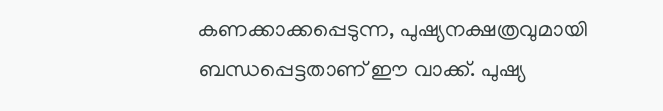കണക്കാക്കപ്പെടുന്ന, പുഷ്യനക്ഷത്രവുമായി ബന്ധപ്പെട്ടതാണ് ഈ വാക്ക്. പുഷ്യ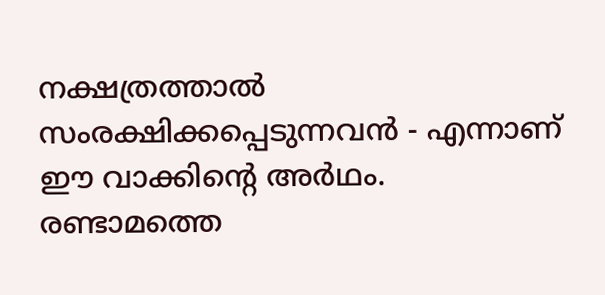നക്ഷത്രത്താൽ സംരക്ഷിക്കപ്പെടുന്നവൻ - എന്നാണ് ഈ വാക്കിന്റെ അർഥം.
രണ്ടാമത്തെ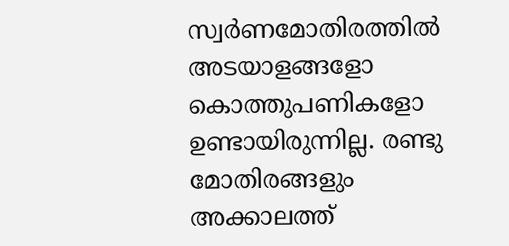സ്വർണമോതിരത്തിൽ അടയാളങ്ങളോ കൊത്തുപണികളോ ഉണ്ടായിരുന്നില്ല. രണ്ടു മോതിരങ്ങളും അക്കാലത്ത്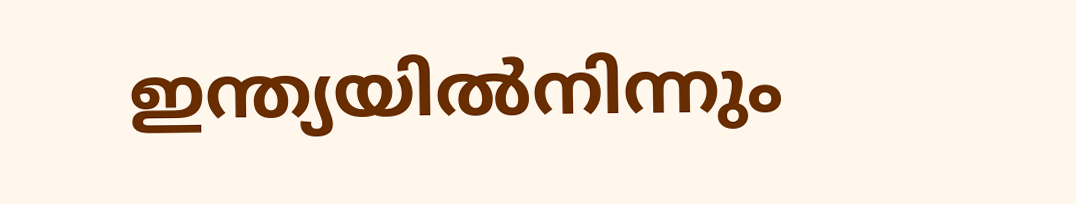ഇന്ത്യയിൽനിന്നും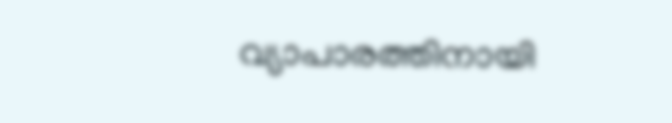വ്യാപാരത്തിനായി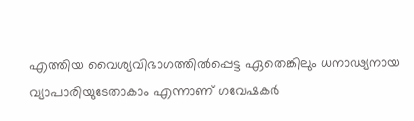എത്തിയ വൈശ്യവിഭാഗത്തിൽപ്പെട്ട ഏതെങ്കിലും ധനാഢ്യനായ വ്യാപാരിയുടേതാകാം എന്നാണ് ഗവേഷകർ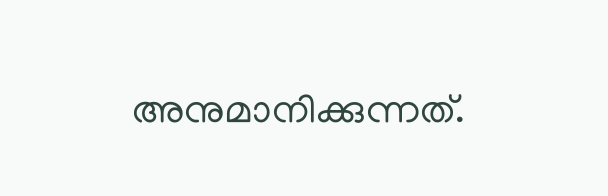അനുമാനിക്കുന്നത്.